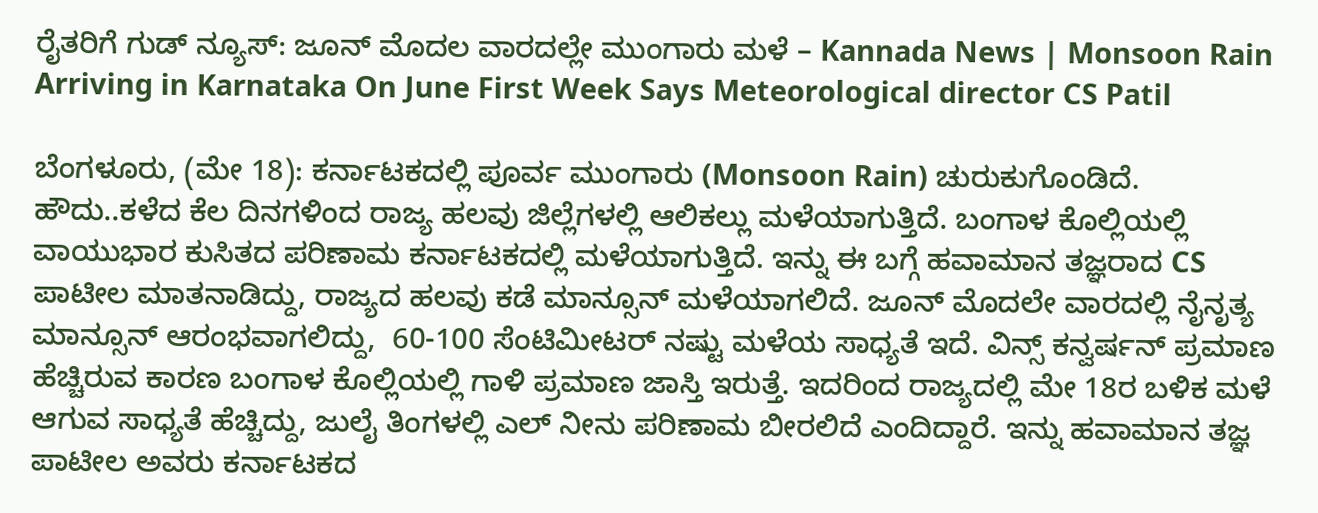ರೈತರಿಗೆ ಗುಡ್ ನ್ಯೂಸ್: ಜೂನ್ ಮೊದಲ ವಾರದಲ್ಲೇ ಮುಂಗಾರು ಮಳೆ – Kannada News | Monsoon Rain Arriving in Karnataka On June First Week Says Meteorological director CS Patil

ಬೆಂಗಳೂರು, (ಮೇ 18): ಕರ್ನಾಟಕದಲ್ಲಿ ಪೂರ್ವ ಮುಂಗಾರು (Monsoon Rain) ಚುರುಕುಗೊಂಡಿದೆ. ಹೌದು..ಕಳೆದ ಕೆಲ ದಿನಗಳಿಂದ ರಾಜ್ಯ ಹಲವು ಜಿಲ್ಲೆಗಳಲ್ಲಿ ಆಲಿಕಲ್ಲು ಮಳೆಯಾಗುತ್ತಿದೆ. ಬಂಗಾಳ ಕೊಲ್ಲಿಯಲ್ಲಿ ವಾಯುಭಾರ ಕುಸಿತದ ಪರಿಣಾಮ ಕರ್ನಾಟಕದಲ್ಲಿ ಮಳೆಯಾಗುತ್ತಿದೆ. ಇನ್ನು ಈ ಬಗ್ಗೆ ಹವಾಮಾನ ತಜ್ಞರಾದ CS ಪಾಟೀಲ ಮಾತನಾಡಿದ್ದು, ರಾಜ್ಯದ ಹಲವು ಕಡೆ ಮಾನ್ಸೂನ್ ಮಳೆಯಾಗಲಿದೆ. ಜೂನ್ ಮೊದಲೇ ವಾರದಲ್ಲಿ ನೈನೃತ್ಯ ಮಾನ್ಸೂನ್ ಆರಂಭವಾಗಲಿದ್ದು,  60-100 ಸೆಂಟಿಮೀಟರ್ ನಷ್ಟು ಮಳೆಯ ಸಾಧ್ಯತೆ ಇದೆ. ವಿನ್ಸ್ ಕನ್ವರ್ಷನ್ ಪ್ರಮಾಣ ಹೆಚ್ಚಿರುವ ಕಾರಣ ಬಂಗಾಳ ಕೊಲ್ಲಿಯಲ್ಲಿ ಗಾಳಿ ಪ್ರಮಾಣ ಜಾಸ್ತಿ ಇರುತ್ತೆ. ಇದರಿಂದ ರಾಜ್ಯದಲ್ಲಿ ಮೇ 18ರ ಬಳಿಕ ಮಳೆ ಆಗುವ ಸಾಧ್ಯತೆ ಹೆಚ್ಚಿದ್ದು, ಜುಲೈ ತಿಂಗಳಲ್ಲಿ ಎಲ್ ನೀನು ಪರಿಣಾಮ ಬೀರಲಿದೆ ಎಂದಿದ್ದಾರೆ. ಇನ್ನು ಹವಾಮಾನ ತಜ್ಞ ಪಾಟೀಲ ಅವರು ಕರ್ನಾಟಕದ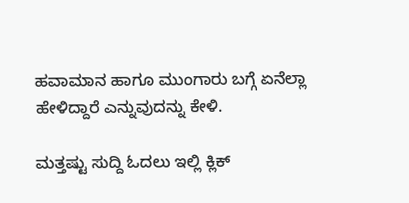ಹವಾಮಾನ ಹಾಗೂ ಮುಂಗಾರು ಬಗ್ಗೆ ಏನೆಲ್ಲಾ ಹೇಳಿದ್ದಾರೆ ಎನ್ನುವುದನ್ನು ಕೇಳಿ.

ಮತ್ತಷ್ಟು ಸುದ್ದಿ ಓದಲು ಇಲ್ಲಿ ಕ್ಲಿಕ್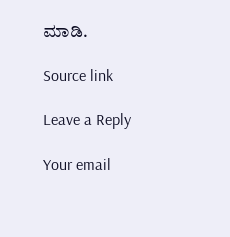ಮಾಡಿ.

Source link

Leave a Reply

Your email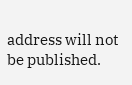address will not be published.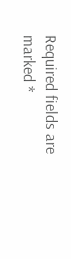Required fields are marked *